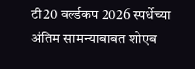टी20 वर्ल्डकप 2026 स्पर्धेच्या अंतिम सामन्याबाबत शोएब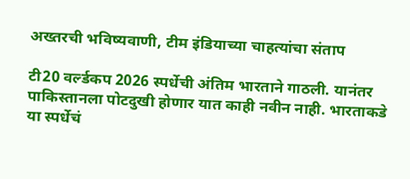अख्तरची भविष्यवाणी, टीम इंडियाच्या चाहत्यांचा संताप

टी20 वर्ल्डकप 2026 स्पर्धेची अंतिम भारताने गाठली. यानंतर पाकिस्तानला पोटदुखी होणार यात काही नवीन नाही. भारताकडे या स्पर्धेचं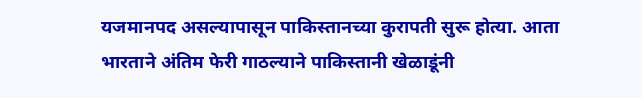यजमानपद असल्यापासून पाकिस्तानच्या कुरापती सुरू होत्या. आता भारताने अंतिम फेरी गाठल्याने पाकिस्तानी खेळाडूंनी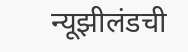न्यूझीलंडची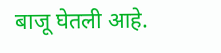बाजू घेतली आहे.